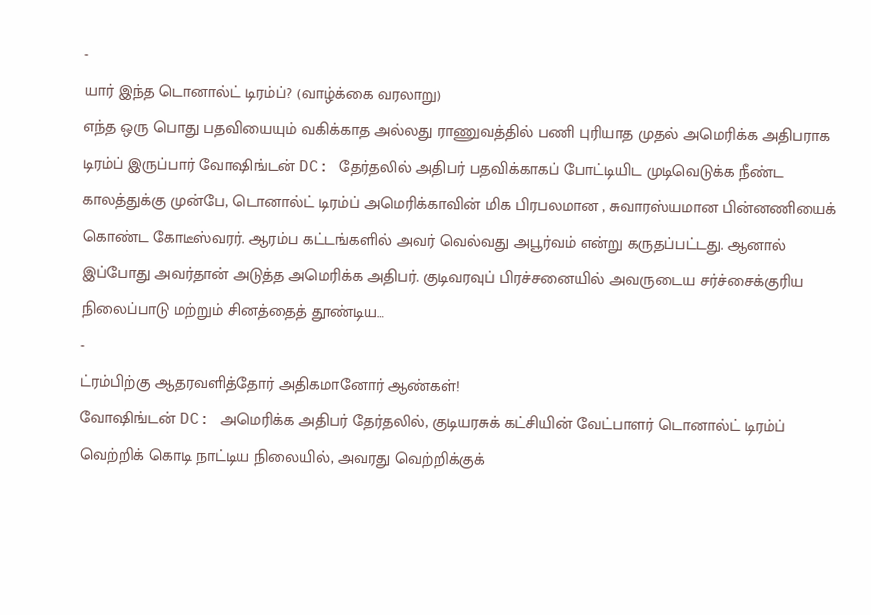-
யார் இந்த டொனால்ட் டிரம்ப்? (வாழ்க்கை வரலாறு)
எந்த ஒரு பொது பதவியையும் வகிக்காத அல்லது ராணுவத்தில் பணி புரியாத முதல் அமெரிக்க அதிபராக டிரம்ப் இருப்பார் வோஷிங்டன் DC: தேர்தலில் அதிபர் பதவிக்காகப் போட்டியிட முடிவெடுக்க நீண்ட காலத்துக்கு முன்பே, டொனால்ட் டிரம்ப் அமெரிக்காவின் மிக பிரபலமான , சுவாரஸ்யமான பின்னணியைக் கொண்ட கோடீஸ்வரர். ஆரம்ப கட்டங்களில் அவர் வெல்வது அபூர்வம் என்று கருதப்பட்டது. ஆனால் இப்போது அவர்தான் அடுத்த அமெரிக்க அதிபர். குடிவரவுப் பிரச்சனையில் அவருடைய சர்ச்சைக்குரிய நிலைப்பாடு மற்றும் சினத்தைத் தூண்டிய…
-
ட்ரம்பிற்கு ஆதரவளித்தோர் அதிகமானோர் ஆண்கள்!
வோஷிங்டன் DC: அமெரிக்க அதிபர் தேர்தலில், குடியரசுக் கட்சியின் வேட்பாளர் டொனால்ட் டிரம்ப் வெற்றிக் கொடி நாட்டிய நிலையில், அவரது வெற்றிக்குக்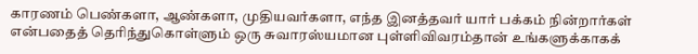காரணம் பெண்களா, ஆண்களா, முதியவர்களா, எந்த இனத்தவர் யார் பக்கம் நின்றார்கள் என்பதைத் தெரிந்துகொள்ளும் ஒரு சுவாரஸ்யமான புள்ளிவிவரம்தான் உங்களுக்காகக்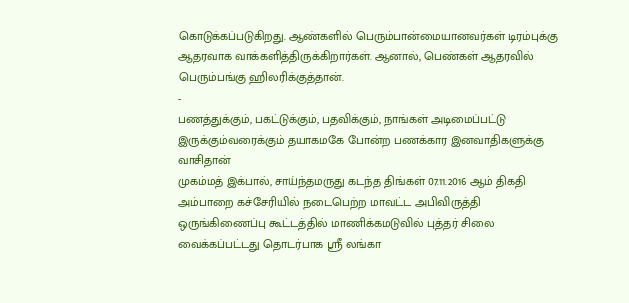கொடுக்கப்படுகிறது. ஆண்களில் பெரும்பான்மையானவர்கள் டிரம்புக்கு ஆதரவாக வாக்களித்திருக்கிறார்கள். ஆனால், பெண்கள் ஆதரவில் பெரும்பங்கு ஹிலரிக்குத்தான்.
-
பணத்துக்கும், பகட்டுக்கும், பதவிக்கும், நாங்கள் அடிமைப்பட்டு இருக்கும்வரைக்கும் தயாகமகே போன்ற பணக்கார இனவாதிகளுக்கு வாசிதான்
முகம்மத் இக்பால், சாய்ந்தமருது கடந்த திங்கள் 07.11.2016 ஆம் திகதி அம்பாறை கச்சேரியில் நடைபெற்ற மாவட்ட அபிவிருத்தி ஒருங்கிணைப்பு கூட்டத்தில் மாணிக்கமடுவில் புத்தர் சிலை வைக்கப்பட்டது தொடர்பாக ஸ்ரீ லங்கா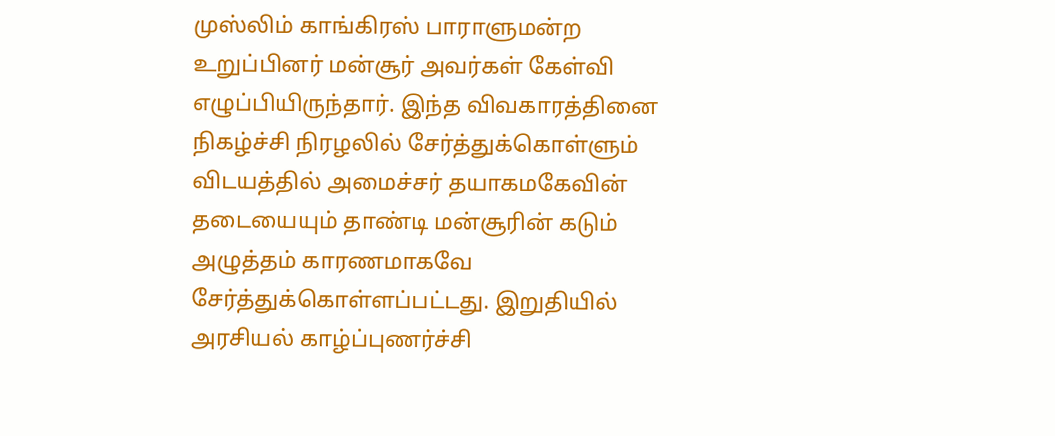முஸ்லிம் காங்கிரஸ் பாராளுமன்ற உறுப்பினர் மன்சூர் அவர்கள் கேள்வி எழுப்பியிருந்தார். இந்த விவகாரத்தினை நிகழ்ச்சி நிரழலில் சேர்த்துக்கொள்ளும் விடயத்தில் அமைச்சர் தயாகமகேவின் தடையையும் தாண்டி மன்சூரின் கடும் அழுத்தம் காரணமாகவே சேர்த்துக்கொள்ளப்பட்டது. இறுதியில் அரசியல் காழ்ப்புணர்ச்சி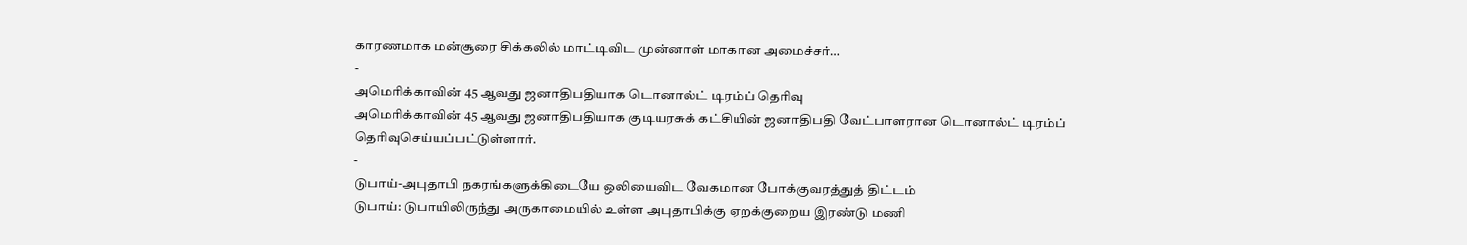காரணமாக மன்சூரை சிக்கலில் மாட்டிவிட முன்னாள் மாகான அமைச்சர்…
-
அமெரிக்காவின் 45 ஆவது ஜனாதிபதியாக டொனால்ட் டிரம்ப் தெரிவு
அமெரிக்காவின் 45 ஆவது ஜனாதிபதியாக குடியரசுக் கட்சியின் ஜனாதிபதி வேட்பாளரான டொனால்ட் டிரம்ப் தெரிவுசெய்யப்பட்டுள்ளார்.
-
டுபாய்-அபுதாபி நகரங்களுக்கிடையே ஒலியைவிட வேகமான போக்குவரத்துத் திட்டம்
டுபாய்: டுபாயிலிருந்து அருகாமையில் உள்ள அபுதாபிக்கு ஏறக்குறைய இரண்டு மணி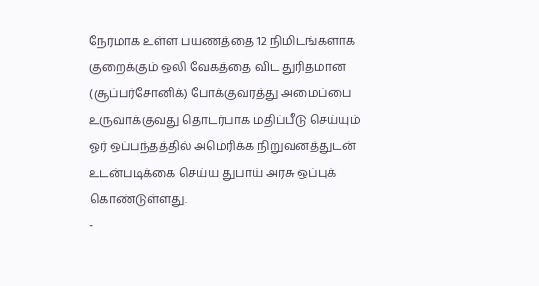நேரமாக உள்ள பயணத்தை 12 நிமிடங்களாக குறைக்கும் ஒலி வேகத்தை விட துரிதமான (சூப்பர்சோனிக்) போக்குவரத்து அமைப்பை உருவாக்குவது தொடர்பாக மதிப்பீடு செய்யும் ஓர் ஒப்பந்தத்தில் அமெரிக்க நிறுவனத்துடன் உடன்படிக்கை செய்ய துபாய் அரசு ஒப்புக் கொண்டுள்ளது.
-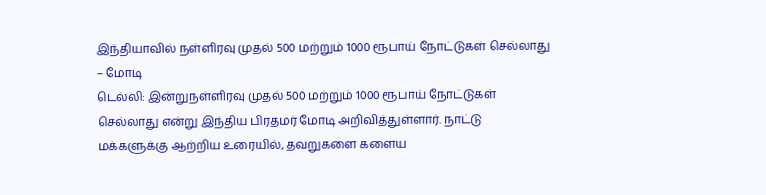இந்தியாவில் நள்ளிரவு முதல் 500 மற்றும் 1000 ரூபாய் நோட்டுகள் செல்லாது – மோடி
டெல்லி: இன்றுநள்ளிரவு முதல் 500 மற்றும் 1000 ரூபாய் நோட்டுகள் செல்லாது என்று இந்திய பிரதமர் மோடி அறிவித்துள்ளார். நாட்டு மக்களுக்கு ஆற்றிய உரையில், தவறுகளை களைய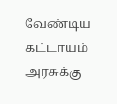வேண்டிய கட்டாயம் அரசுக்கு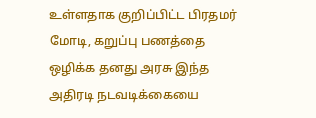உள்ளதாக குறிப்பிட்ட பிரதமர் மோடி, கறுப்பு பணத்தை ஒழிக்க தனது அரசு இந்த அதிரடி நடவடிக்கையை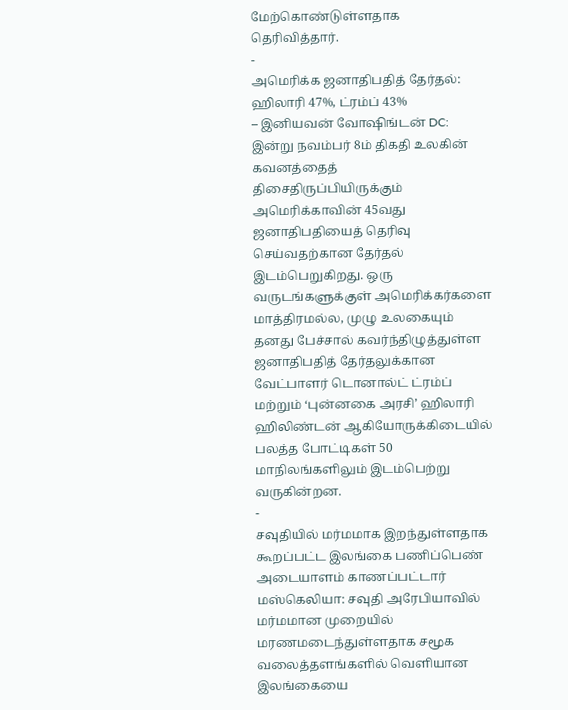மேற்கொண்டுள்ளதாக தெரிவித்தார்.
-
அமெரிக்க ஜனாதிபதித் தேர்தல்: ஹிலாரி 47%, ட்ரம்ப் 43%
– இனியவன் வோஷிங்டன் DC: இன்று நவம்பர் 8ம் திகதி உலகின் கவனத்தைத் திசைதிருப்பியிருக்கும் அமெரிக்காவின் 45வது ஜனாதிபதியைத் தெரிவு செய்வதற்கான தேர்தல் இடம்பெறுகிறது. ஒரு வருடங்களுக்குள் அமெரிக்கர்களை மாத்திரமல்ல, முழு உலகையும் தனது பேச்சால் கவர்ந்திழுத்துள்ள ஜனாதிபதித் தேர்தலுக்கான வேட்பாளர் டொனால்ட் ட்ரம்ப் மற்றும் ‘புன்னகை அரசி’ ஹிலாரி ஹிலிண்டன் ஆகியோருக்கிடையில் பலத்த போட்டிகள் 50 மாநிலங்களிலும் இடம்பெற்று வருகின்றன.
-
சவுதியில் மர்மமாக இறந்துள்ளதாக கூறப்பட்ட இலங்கை பணிப்பெண் அடையாளம் காணப்பட்டார்
மஸ்கெலியா: சவுதி அரேபியாவில் மர்மமான முறையில் மரணமடைந்துள்ளதாக சமூக வலைத்தளங்களில் வெளியான இலங்கையை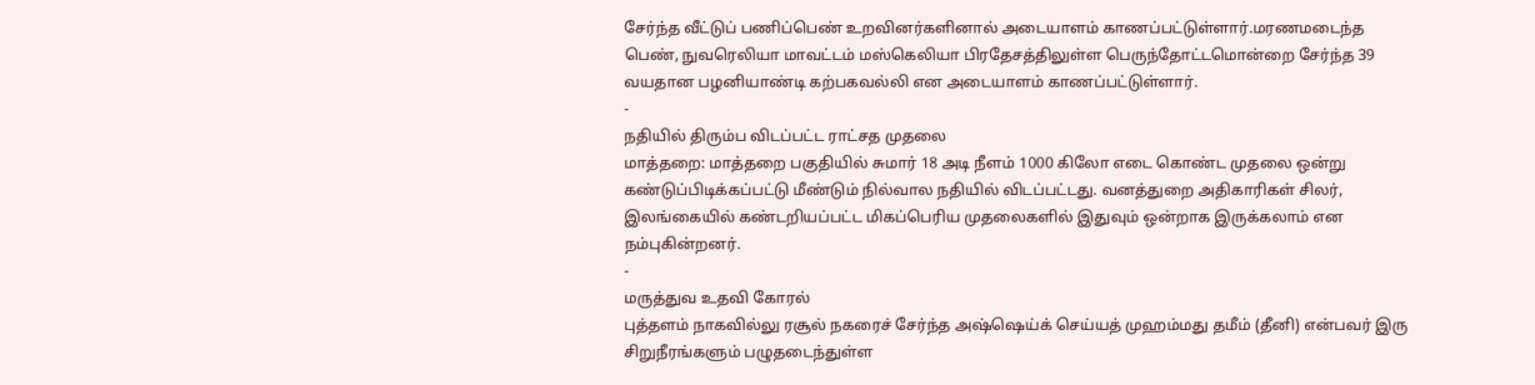சேர்ந்த வீட்டுப் பணிப்பெண் உறவினர்களினால் அடையாளம் காணப்பட்டுள்ளார்.மரணமடைந்த பெண், நுவரெலியா மாவட்டம் மஸ்கெலியா பிரதேசத்திலுள்ள பெருந்தோட்டமொன்றை சேர்ந்த 39 வயதான பழனியாண்டி கற்பகவல்லி என அடையாளம் காணப்பட்டுள்ளார்.
-
நதியில் திரும்ப விடப்பட்ட ராட்சத முதலை
மாத்தறை: மாத்தறை பகுதியில் சுமார் 18 அடி நீளம் 1000 கிலோ எடை கொண்ட முதலை ஒன்று கண்டுப்பிடிக்கப்பட்டு மீண்டும் நில்வால நதியில் விடப்பட்டது. வனத்துறை அதிகாரிகள் சிலர், இலங்கையில் கண்டறியப்பட்ட மிகப்பெரிய முதலைகளில் இதுவும் ஒன்றாக இருக்கலாம் என நம்புகின்றனர்.
-
மருத்துவ உதவி கோரல்
புத்தளம் நாகவில்லு ரசூல் நகரைச் சேர்ந்த அஷ்ஷெய்க் செய்யத் முஹம்மது தமீம் (தீனி) என்பவர் இரு சிறுநீரங்களும் பழுதடைந்துள்ள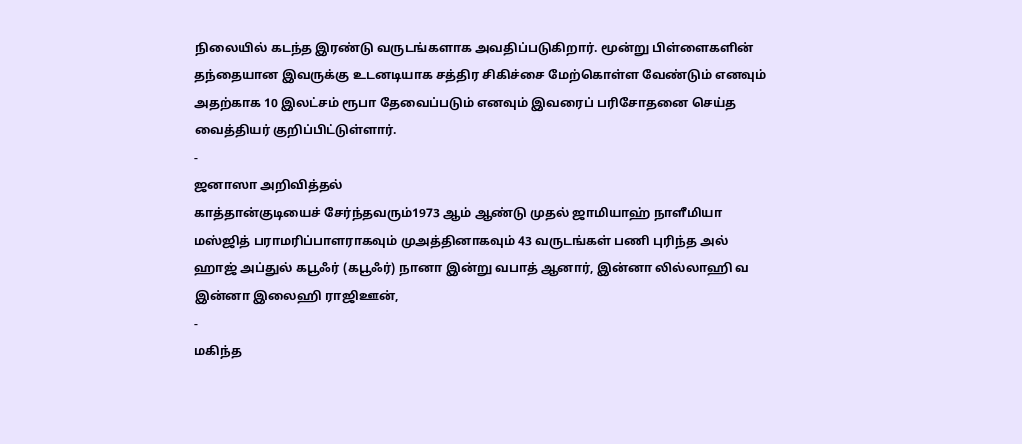நிலையில் கடந்த இரண்டு வருடங்களாக அவதிப்படுகிறார். மூன்று பிள்ளைகளின் தந்தையான இவருக்கு உடனடியாக சத்திர சிகிச்சை மேற்கொள்ள வேண்டும் எனவும் அதற்காக 10 இலட்சம் ரூபா தேவைப்படும் எனவும் இவரைப் பரிசோதனை செய்த வைத்தியர் குறிப்பிட்டுள்ளார்.
-
ஜனாஸா அறிவித்தல்
காத்தான்குடியைச் சேர்ந்தவரும்1973 ஆம் ஆண்டு முதல் ஜாமியாஹ் நாளீமியா மஸ்ஜித் பராமரிப்பாளராகவும் முஅத்தினாகவும் 43 வருடங்கள் பணி புரிந்த அல் ஹாஜ் அப்துல் கபூஃர் (கபூஃர்) நானா இன்று வபாத் ஆனார், இன்னா லில்லாஹி வ இன்னா இலைஹி ராஜிஊன்,
-
மகிந்த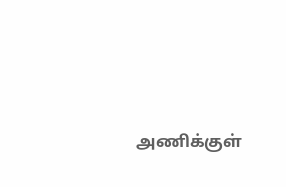அணிக்குள்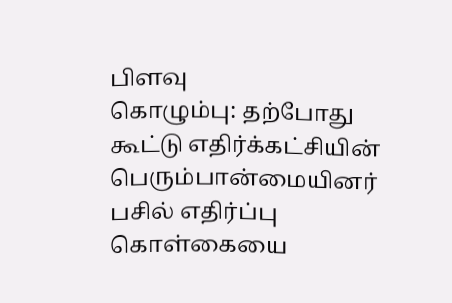பிளவு
கொழும்பு: தற்போது கூட்டு எதிர்க்கட்சியின் பெரும்பான்மையினர் பசில் எதிர்ப்பு கொள்கையை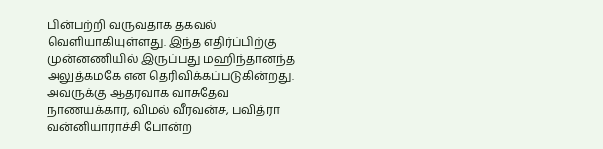பின்பற்றி வருவதாக தகவல் வெளியாகியுள்ளது. இந்த எதிர்ப்பிற்கு முன்னணியில் இருப்பது மஹிந்தானந்த அலுத்கமகே என தெரிவிக்கப்படுகின்றது. அவருக்கு ஆதரவாக வாசுதேவ நாணயக்கார, விமல் வீரவன்ச, பவித்ரா வன்னியாராச்சி போன்ற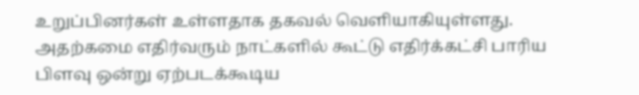உறுப்பினர்கள் உள்ளதாக தகவல் வெளியாகியுள்ளது. அதற்கமை எதிர்வரும் நாட்களில் கூட்டு எதிர்க்கட்சி பாரிய பிளவு ஒன்று ஏற்படக்கூடிய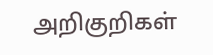அறிகுறிகள்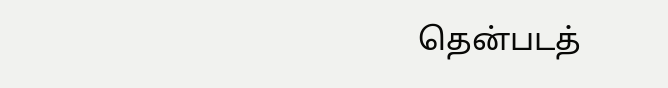தென்படத்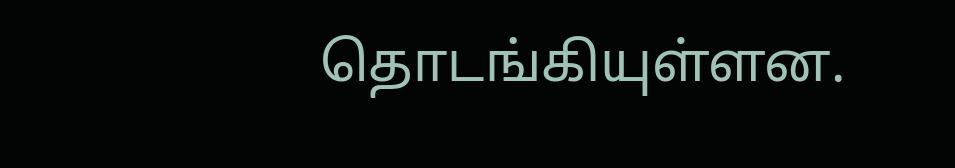தொடங்கியுள்ளன.